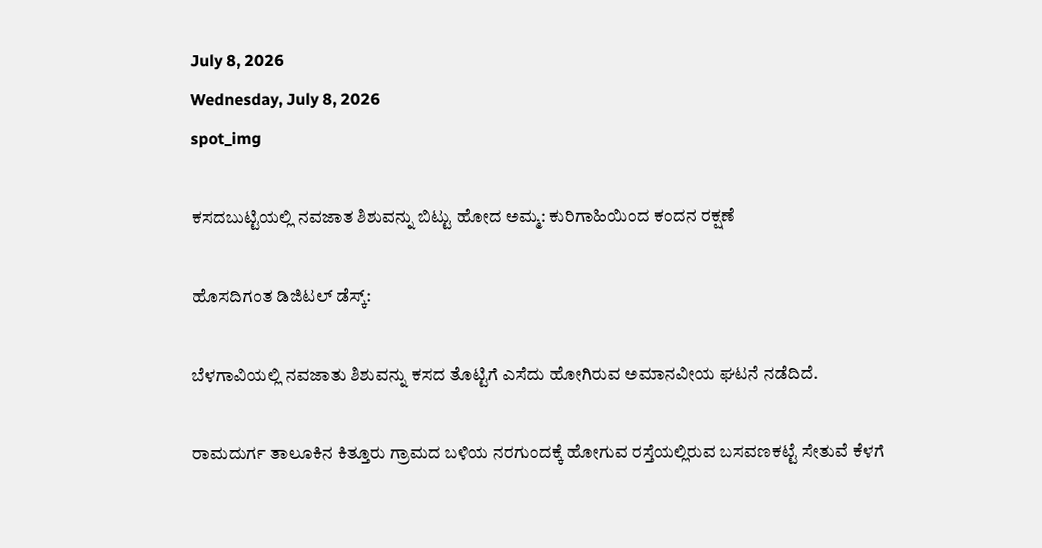July 8, 2026
Wednesday, July 8, 2026
spot_img

ಕಸದಬುಟ್ಟಿಯಲ್ಲಿ ನವಜಾತ ಶಿಶುವನ್ನು ಬಿಟ್ಟು ಹೋದ ಅಮ್ಮ: ಕುರಿಗಾಹಿಯಿಂದ ಕಂದನ ರಕ್ಷಣೆ

ಹೊಸದಿಗಂತ ಡಿಜಿಟಲ್‌ ಡೆಸ್ಕ್‌:

ಬೆಳಗಾವಿಯಲ್ಲಿ ನವಜಾತು ಶಿಶುವನ್ನು ಕಸದ ತೊಟ್ಟಿಗೆ ಎಸೆದು ಹೋಗಿರುವ ಅಮಾನವೀಯ ಘಟನೆ ನಡೆದಿದೆ.

ರಾಮದುರ್ಗ ತಾಲೂಕಿನ ಕಿತ್ತೂರು ಗ್ರಾಮದ ಬಳಿಯ ನರಗುಂದಕ್ಕೆ ಹೋಗುವ ರಸ್ತೆಯಲ್ಲಿರುವ ಬಸವಣಕಟ್ಟೆ ಸೇತುವೆ ಕೆಳಗೆ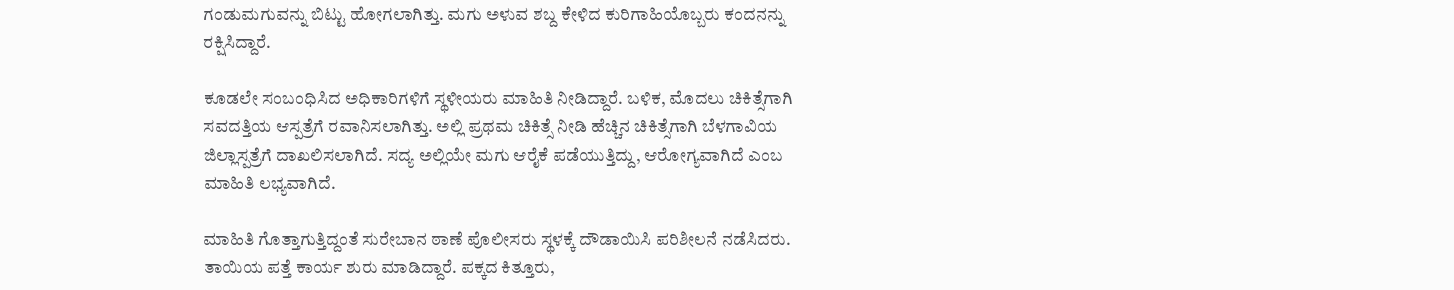ಗಂಡುಮಗುವನ್ನು ಬಿಟ್ಟು ಹೋಗಲಾಗಿತ್ತು. ಮಗು ಅಳುವ ಶಬ್ದ ಕೇಳಿದ ಕುರಿಗಾಹಿಯೊಬ್ಬರು ಕಂದನನ್ನು ರಕ್ಷಿಸಿದ್ದಾರೆ.

ಕೂಡಲೇ ಸಂಬಂಧಿಸಿದ ಅಧಿಕಾರಿಗಳಿಗೆ ಸ್ಥಳೀಯರು ಮಾಹಿತಿ ನೀಡಿದ್ದಾರೆ. ಬಳಿಕ, ಮೊದಲು ಚಿಕಿತ್ಸೆಗಾಗಿ ಸವದತ್ತಿಯ ಆಸ್ಪತ್ರೆಗೆ ರವಾನಿಸಲಾಗಿತ್ತು. ಅಲ್ಲಿ ಪ್ರಥಮ ಚಿಕಿತ್ಸೆ ನೀಡಿ ಹೆಚ್ಚಿನ ಚಿಕಿತ್ಸೆಗಾಗಿ ಬೆಳಗಾವಿಯ ಜಿಲ್ಲಾಸ್ಪತ್ರೆಗೆ ದಾಖಲಿಸಲಾಗಿದೆ. ಸದ್ಯ ಅಲ್ಲಿಯೇ ಮಗು ಆರೈಕೆ ಪಡೆಯುತ್ತಿದ್ದು, ಆರೋಗ್ಯವಾಗಿದೆ ಎಂಬ ಮಾಹಿತಿ ಲಭ್ಯವಾಗಿದೆ.

ಮಾಹಿತಿ ಗೊತ್ತಾಗುತ್ತಿದ್ದಂತೆ ಸುರೇಬಾನ ಠಾಣೆ ಪೊಲೀಸರು ಸ್ಥಳಕ್ಕೆ ದೌಡಾಯಿಸಿ ಪರಿಶೀಲನೆ ನಡೆಸಿದರು. ತಾಯಿಯ ಪತ್ತೆ ಕಾರ್ಯ ಶುರು ಮಾಡಿದ್ದಾರೆ. ಪಕ್ಕದ ಕಿತ್ತೂರು,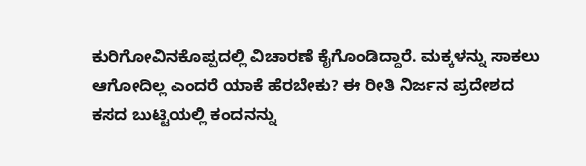ಕುರಿಗೋವಿನಕೊಪ್ಪದಲ್ಲಿ ವಿಚಾರಣೆ ಕೈಗೊಂಡಿದ್ದಾರೆ. ಮಕ್ಕಳನ್ನು ಸಾಕಲು ಆಗೋದಿಲ್ಲ ಎಂದರೆ ಯಾಕೆ ಹೆರಬೇಕು? ಈ ರೀತಿ ನಿರ್ಜನ ಪ್ರದೇಶದ ಕಸದ ಬುಟ್ಟಿಯಲ್ಲಿ ಕಂದನನ್ನು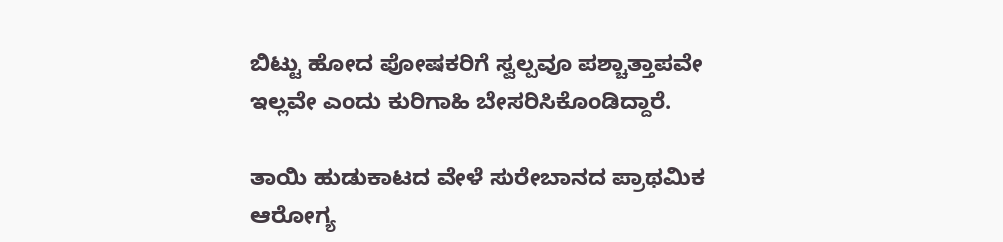ಬಿಟ್ಟು ಹೋದ ಪೋಷಕರಿಗೆ ಸ್ವಲ್ಪವೂ ಪಶ್ಚಾತ್ತಾಪವೇ ಇಲ್ಲವೇ ಎಂದು ಕುರಿಗಾಹಿ ಬೇಸರಿಸಿಕೊಂಡಿದ್ದಾರೆ.

ತಾಯಿ ಹುಡುಕಾಟದ ವೇಳೆ ಸುರೇಬಾನದ ಪ್ರಾಥಮಿಕ ಆರೋಗ್ಯ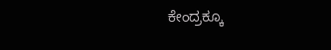ಕೇಂದ್ರಕ್ಕೂ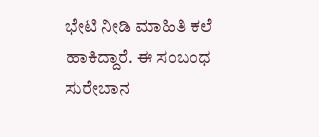ಭೇಟಿ ನೀಡಿ ಮಾಹಿತಿ ಕಲೆ ಹಾಕಿದ್ದಾರೆ. ಈ ಸಂಬಂಧ ಸುರೇಬಾನ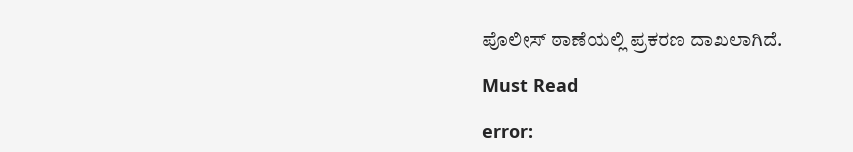ಪೊಲೀಸ್ ಠಾಣೆಯಲ್ಲಿ ಪ್ರಕರಣ ದಾಖಲಾಗಿದೆ.

Must Read

error: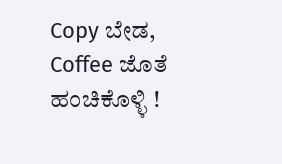Copy ಬೇಡ, Coffee ಜೊತೆ ಹಂಚಿಕೊಳ್ಳಿ !